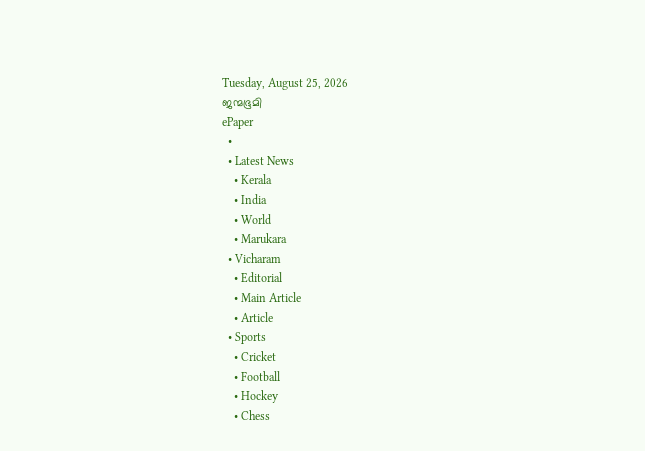Tuesday, August 25, 2026
ജന്മഭൂമി
ePaper
  •
  • Latest News
    • Kerala
    • India
    • World
    • Marukara
  • Vicharam
    • Editorial
    • Main Article
    • Article
  • Sports
    • Cricket
    • Football
    • Hockey
    • Chess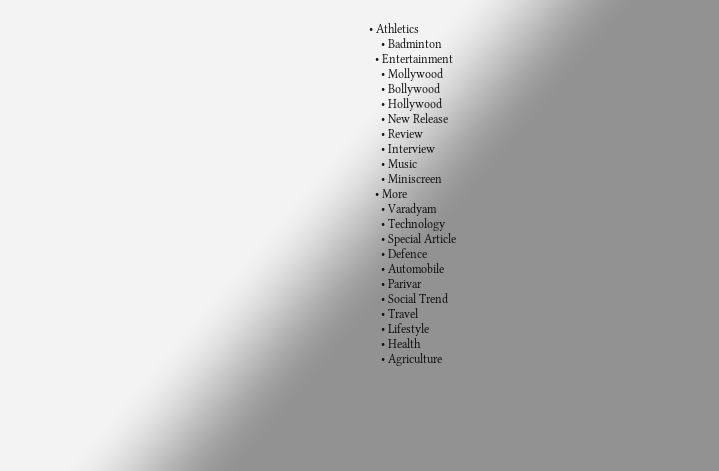• Athletics
    • Badminton
  • Entertainment
    • Mollywood
    • Bollywood
    • Hollywood
    • New Release
    • Review
    • Interview
    • Music
    • Miniscreen
  • More
    • Varadyam
    • Technology
    • Special Article
    • Defence
    • Automobile
    • Parivar
    • Social Trend
    • Travel
    • Lifestyle
    • Health
    • Agriculture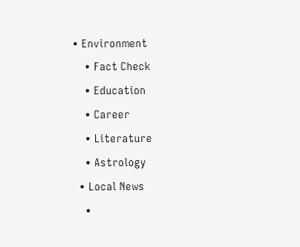• Environment
    • Fact Check
    • Education
    • Career
    • Literature
    • Astrology
  • Local News
    •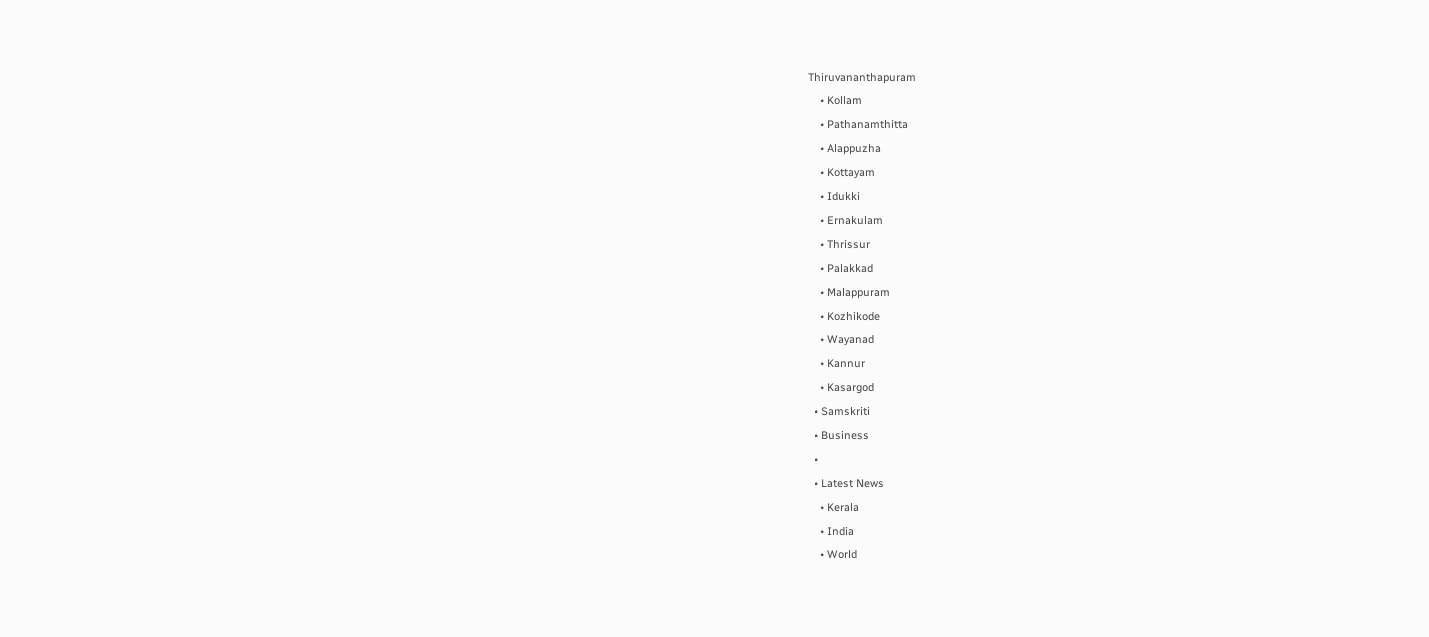Thiruvananthapuram
    • Kollam
    • Pathanamthitta
    • Alappuzha
    • Kottayam
    • Idukki
    • Ernakulam
    • Thrissur
    • Palakkad
    • Malappuram
    • Kozhikode
    • Wayanad
    • Kannur
    • Kasargod
  • Samskriti
  • Business
  •
  • Latest News
    • Kerala
    • India
    • World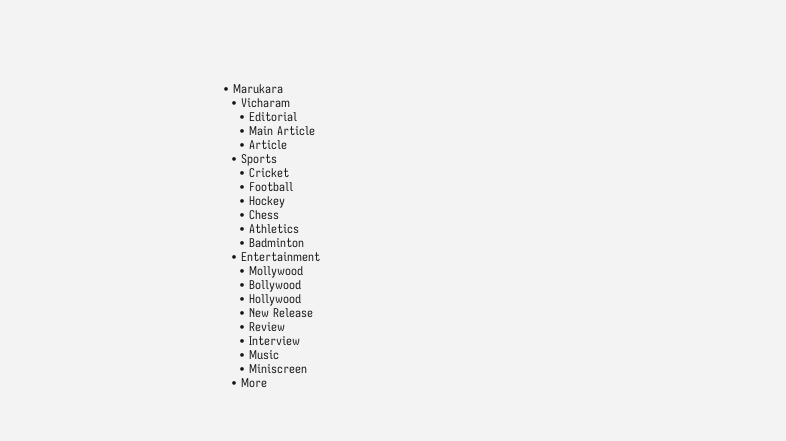• Marukara
  • Vicharam
    • Editorial
    • Main Article
    • Article
  • Sports
    • Cricket
    • Football
    • Hockey
    • Chess
    • Athletics
    • Badminton
  • Entertainment
    • Mollywood
    • Bollywood
    • Hollywood
    • New Release
    • Review
    • Interview
    • Music
    • Miniscreen
  • More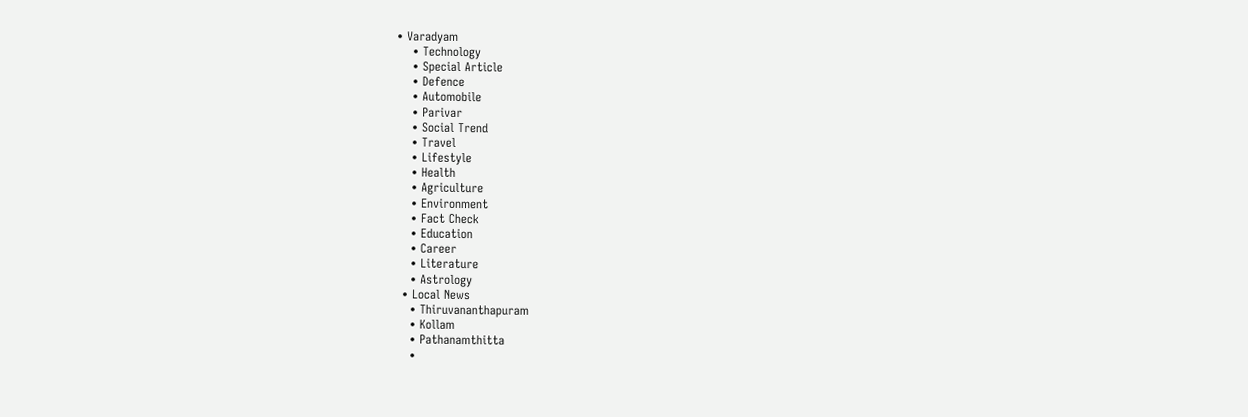• Varadyam
    • Technology
    • Special Article
    • Defence
    • Automobile
    • Parivar
    • Social Trend
    • Travel
    • Lifestyle
    • Health
    • Agriculture
    • Environment
    • Fact Check
    • Education
    • Career
    • Literature
    • Astrology
  • Local News
    • Thiruvananthapuram
    • Kollam
    • Pathanamthitta
    •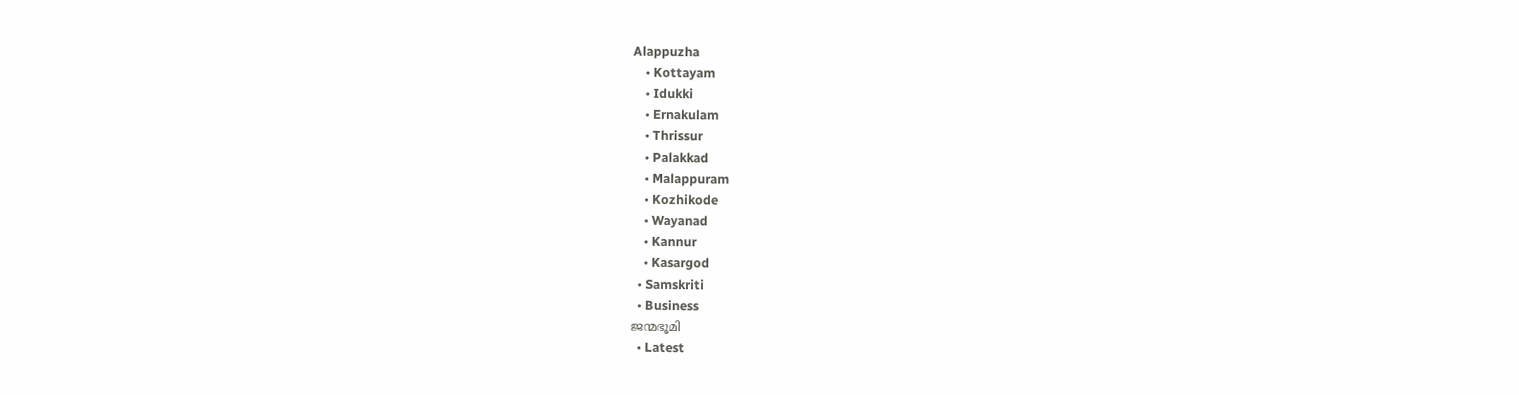Alappuzha
    • Kottayam
    • Idukki
    • Ernakulam
    • Thrissur
    • Palakkad
    • Malappuram
    • Kozhikode
    • Wayanad
    • Kannur
    • Kasargod
  • Samskriti
  • Business
ജന്മഭൂമി
  • Latest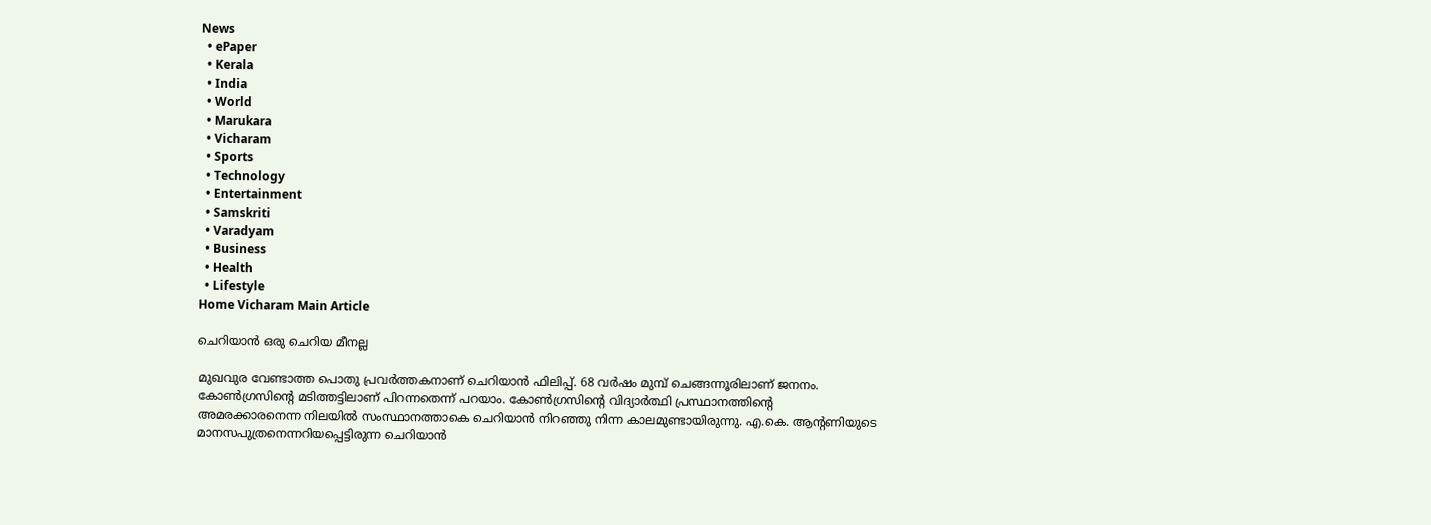News
  • ePaper
  • Kerala
  • India
  • World
  • Marukara
  • Vicharam
  • Sports
  • Technology
  • Entertainment
  • Samskriti
  • Varadyam
  • Business
  • Health
  • Lifestyle
Home Vicharam Main Article

ചെറിയാന്‍ ഒരു ചെറിയ മീനല്ല

മുഖവുര വേണ്ടാത്ത പൊതു പ്രവര്‍ത്തകനാണ് ചെറിയാന്‍ ഫിലിപ്പ്. 68 വര്‍ഷം മുമ്പ് ചെങ്ങന്നൂരിലാണ് ജനനം. കോണ്‍ഗ്രസിന്റെ മടിത്തട്ടിലാണ് പിറന്നതെന്ന് പറയാം. കോണ്‍ഗ്രസിന്റെ വിദ്യാര്‍ത്ഥി പ്രസ്ഥാനത്തിന്റെ അമരക്കാരനെന്ന നിലയില്‍ സംസ്ഥാനത്താകെ ചെറിയാന്‍ നിറഞ്ഞു നിന്ന കാലമുണ്ടായിരുന്നു. എ.കെ. ആന്റണിയുടെ മാനസപുത്രനെന്നറിയപ്പെട്ടിരുന്ന ചെറിയാന്‍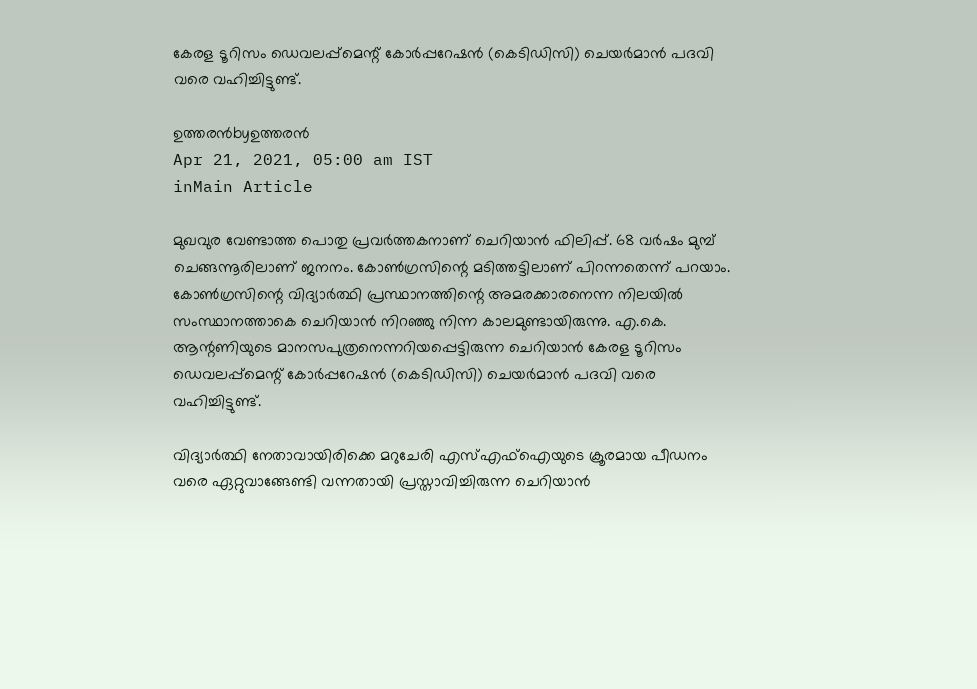കേരള ടൂറിസം ഡെവലപ്പ്‌മെന്റ് കോര്‍പ്പറേഷന്‍ (കെടിഡിസി) ചെയര്‍മാന്‍ പദവി വരെ വഹിച്ചിട്ടുണ്ട്.

ഉത്തരന്‍byഉത്തരന്‍
Apr 21, 2021, 05:00 am IST
inMain Article

മുഖവുര വേണ്ടാത്ത പൊതു പ്രവര്‍ത്തകനാണ് ചെറിയാന്‍ ഫിലിപ്പ്. 68 വര്‍ഷം മുമ്പ് ചെങ്ങന്നൂരിലാണ് ജനനം. കോണ്‍ഗ്രസിന്റെ മടിത്തട്ടിലാണ് പിറന്നതെന്ന് പറയാം. കോണ്‍ഗ്രസിന്റെ വിദ്യാര്‍ത്ഥി പ്രസ്ഥാനത്തിന്റെ അമരക്കാരനെന്ന നിലയില്‍ സംസ്ഥാനത്താകെ ചെറിയാന്‍ നിറഞ്ഞു നിന്ന കാലമുണ്ടായിരുന്നു. എ.കെ. ആന്റണിയുടെ മാനസപുത്രനെന്നറിയപ്പെട്ടിരുന്ന ചെറിയാന്‍ കേരള ടൂറിസം ഡെവലപ്പ്‌മെന്റ് കോര്‍പ്പറേഷന്‍ (കെടിഡിസി) ചെയര്‍മാന്‍ പദവി വരെ വഹിച്ചിട്ടുണ്ട്.

വിദ്യാര്‍ത്ഥി നേതാവായിരിക്കെ മറുചേരി എസ്എഫ്‌ഐയുടെ ക്രൂരമായ പീഡനം വരെ ഏറ്റുവാങ്ങേണ്ടി വന്നതായി പ്രസ്താവിച്ചിരുന്ന ചെറിയാന്‍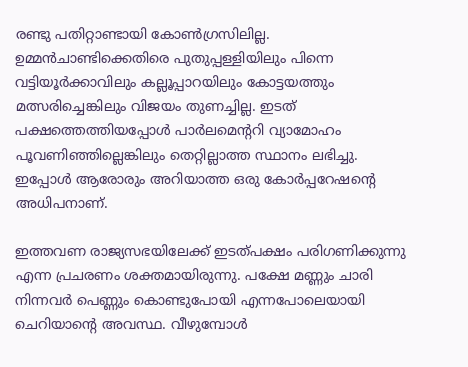രണ്ടു പതിറ്റാണ്ടായി കോണ്‍ഗ്രസിലില്ല. ഉമ്മന്‍ചാണ്ടിക്കെതിരെ പുതുപ്പള്ളിയിലും പിന്നെ വട്ടിയൂര്‍ക്കാവിലും കല്ലൂപ്പാറയിലും കോട്ടയത്തും മത്സരിച്ചെങ്കിലും വിജയം തുണച്ചില്ല. ഇടത് പക്ഷത്തെത്തിയപ്പോള്‍ പാര്‍ലമെന്ററി വ്യാമോഹം പൂവണിഞ്ഞില്ലെങ്കിലും തെറ്റില്ലാത്ത സ്ഥാനം ലഭിച്ചു. ഇപ്പോള്‍ ആരോരും അറിയാത്ത ഒരു കോര്‍പ്പറേഷന്റെ അധിപനാണ്.

ഇത്തവണ രാജ്യസഭയിലേക്ക് ഇടത്പക്ഷം പരിഗണിക്കുന്നു എന്ന പ്രചരണം ശക്തമായിരുന്നു. പക്ഷേ മണ്ണും ചാരി നിന്നവര്‍ പെണ്ണും കൊണ്ടുപോയി എന്നപോലെയായി ചെറിയാന്റെ അവസ്ഥ. വീഴുമ്പോള്‍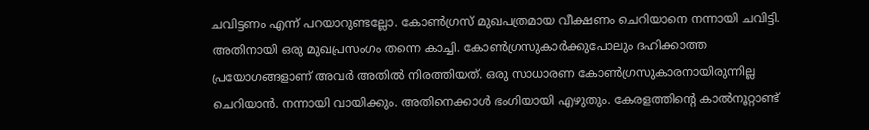ചവിട്ടണം എന്ന് പറയാറുണ്ടല്ലോ. കോണ്‍ഗ്രസ് മുഖപത്രമായ വീക്ഷണം ചെറിയാനെ നന്നായി ചവിട്ടി. അതിനായി ഒരു മുഖപ്രസംഗം തന്നെ കാച്ചി. കോണ്‍ഗ്രസുകാര്‍ക്കുപോലും ദഹിക്കാത്ത പ്രയോഗങ്ങളാണ് അവര്‍ അതില്‍ നിരത്തിയത്. ഒരു സാധാരണ കോണ്‍ഗ്രസുകാരനായിരുന്നില്ല ചെറിയാന്‍. നന്നായി വായിക്കും. അതിനെക്കാള്‍ ഭംഗിയായി എഴുതും. കേരളത്തിന്റെ കാല്‍നൂറ്റാണ്ട്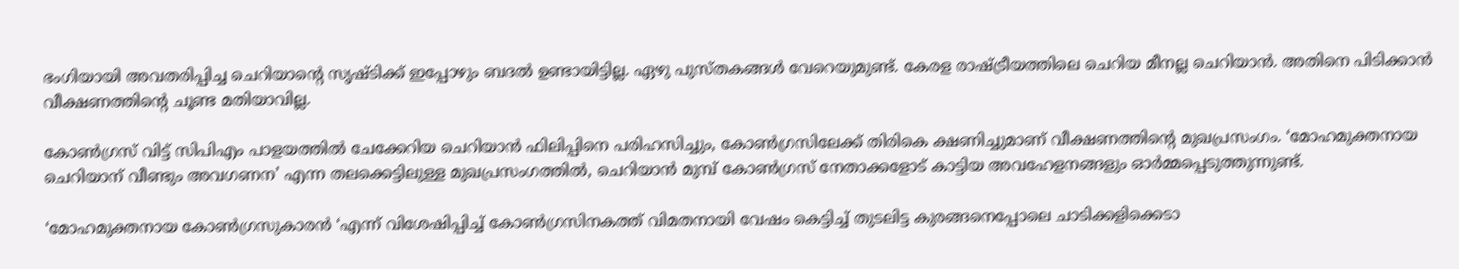ഭംഗിയായി അവതരിപ്പിച്ച ചെറിയാന്റെ സൃഷ്ടിക്ക് ഇപ്പോഴും ബദല്‍ ഉണ്ടായിട്ടില്ല. ഏഴു പുസ്തകങ്ങള്‍ വേറെയുമുണ്ട്. കേരള രാഷ്‌ട്രീയത്തിലെ ചെറിയ മീനല്ല ചെറിയാന്‍. അതിനെ പിടിക്കാന്‍ വീക്ഷണത്തിന്റെ ചൂണ്ട മതിയാവില്ല.

കോണ്‍ഗ്രസ് വിട്ട് സിപിഎം പാളയത്തില്‍ ചേക്കേറിയ ചെറിയാന്‍ ഫിലിപ്പിനെ പരിഹസിച്ചും, കോണ്‍ഗ്രസിലേക്ക് തിരികെ ക്ഷണിച്ചുമാണ് വീക്ഷണത്തിന്റെ മുഖപ്രസംഗം. ‘മോഹമുക്തനായ ചെറിയാന് വീണ്ടും അവഗണന’ എന്ന തലക്കെട്ടിലുള്ള മുഖപ്രസംഗത്തില്‍, ചെറിയാന്‍ മുമ്പ് കോണ്‍ഗ്രസ് നേതാക്കളോട് കാട്ടിയ അവഹേളനങ്ങളും ഓര്‍മ്മപ്പെടുത്തുന്നുണ്ട്.

‘മോഹമുക്തനായ കോണ്‍ഗ്രസുകാരന്‍ ‘എന്ന് വിശേഷിപ്പിച്ച് കോണ്‍ഗ്രസിനകത്ത് വിമതനായി വേഷം കെട്ടിച്ച് തുടലിട്ട കുരങ്ങനെപ്പോലെ ചാടിക്കളിക്കെടാ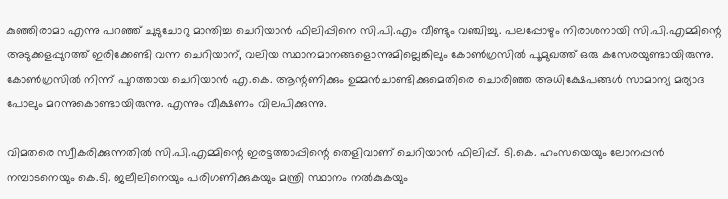കുഞ്ഞിരാമാ എന്നു പറഞ്ഞ് ചുടുചോറു മാന്തിച്ച ചെറിയാന്‍ ഫിലിപ്പിനെ സി.പി.എം വീണ്ടും വഞ്ചിച്ചു. പലപ്പോഴും നിരാശനായി സി.പി.എമ്മിന്റെ അടുക്കളപ്പുറത്ത് ഇരിക്കേണ്ടി വന്ന ചെറിയാന്, വലിയ സ്ഥാനമാനങ്ങളൊന്നുമില്ലെങ്കിലും കോണ്‍ഗ്രസില്‍ പൂമുഖത്ത് ഒരു കസേരയുണ്ടായിരുന്നു. കോണ്‍ഗ്രസില്‍ നിന്ന് പുറത്തായ ചെറിയാന്‍ എ.കെ. ആന്റണിക്കും ഉമ്മന്‍ചാണ്ടിക്കുമെതിരെ ചൊരിഞ്ഞ അധിക്ഷേപങ്ങള്‍ സാമാന്യ മര്യാദ പോലും മറന്നുകൊണ്ടായിരുന്നു. എന്നും വീക്ഷണം വിലപിക്കുന്നു.

വിമതരെ സ്വീകരിക്കുന്നതില്‍ സി.പി.എമ്മിന്റെ ഇരട്ടത്താപ്പിന്റെ തെളിവാണ് ചെറിയാന്‍ ഫിലിപ്പ്. ടി.കെ. ഹംസയെയും ലോനപ്പന്‍ നമ്പാടനെയും കെ.ടി. ജലീലിനെയും പരിഗണിക്കുകയും മന്ത്രി സ്ഥാനം നല്‍കുകയും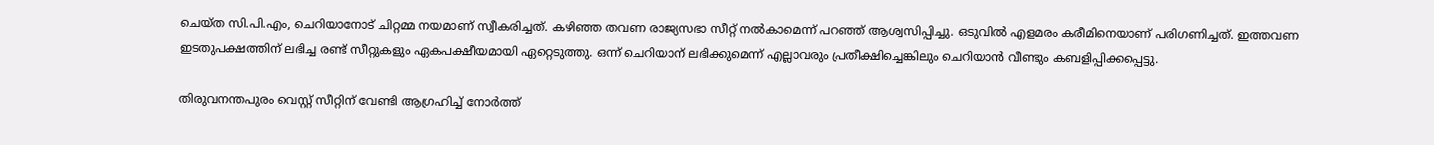ചെയ്ത സി.പി.എം, ചെറിയാനോട് ചിറ്റമ്മ നയമാണ് സ്വീകരിച്ചത്. കഴിഞ്ഞ തവണ രാജ്യസഭാ സീറ്റ് നല്‍കാമെന്ന് പറഞ്ഞ് ആശ്വസിപ്പിച്ചു. ഒടുവില്‍ എളമരം കരീമിനെയാണ് പരിഗണിച്ചത്. ഇത്തവണ ഇടതുപക്ഷത്തിന് ലഭിച്ച രണ്ട് സീറ്റുകളും ഏകപക്ഷീയമായി ഏറ്റെടുത്തു. ഒന്ന് ചെറിയാന് ലഭിക്കുമെന്ന് എല്ലാവരും പ്രതീക്ഷിച്ചെങ്കിലും ചെറിയാന്‍ വീണ്ടും കബളിപ്പിക്കപ്പെട്ടു.

തിരുവനന്തപുരം വെസ്റ്റ് സീറ്റിന് വേണ്ടി ആഗ്രഹിച്ച് നോര്‍ത്ത്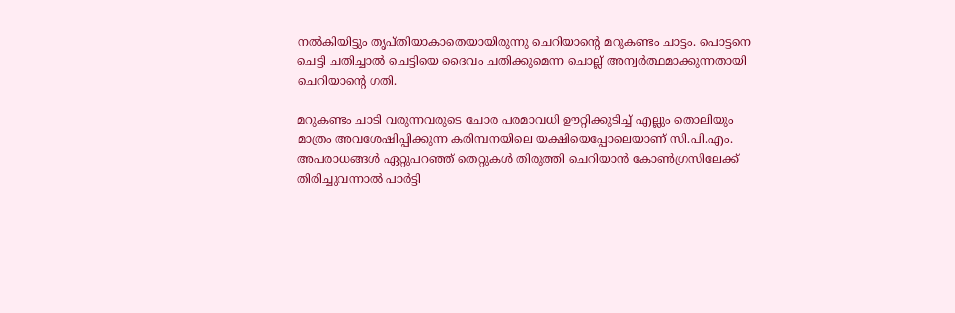നല്‍കിയിട്ടും തൃപ്തിയാകാതെയായിരുന്നു ചെറിയാന്റെ മറുകണ്ടം ചാട്ടം. പൊട്ടനെ ചെട്ടി ചതിച്ചാല്‍ ചെട്ടിയെ ദൈവം ചതിക്കുമെന്ന ചൊല്ല് അന്വര്‍ത്ഥമാക്കുന്നതായി ചെറിയാന്റെ ഗതി.

മറുകണ്ടം ചാടി വരുന്നവരുടെ ചോര പരമാവധി ഊറ്റിക്കുടിച്ച് എല്ലും തൊലിയും മാത്രം അവശേഷിപ്പിക്കുന്ന കരിമ്പനയിലെ യക്ഷിയെപ്പോലെയാണ് സി.പി.എം. അപരാധങ്ങള്‍ ഏറ്റുപറഞ്ഞ് തെറ്റുകള്‍ തിരുത്തി ചെറിയാന്‍ കോണ്‍ഗ്രസിലേക്ക് തിരിച്ചുവന്നാല്‍ പാര്‍ട്ടി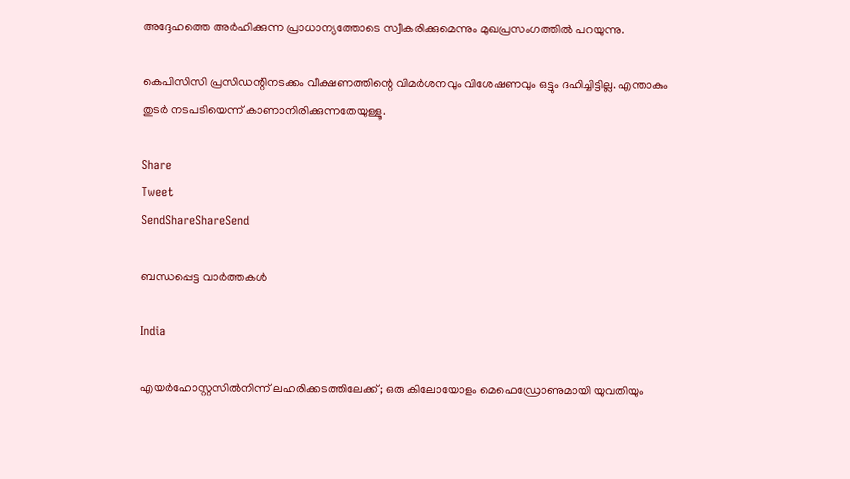അദ്ദേഹത്തെ അര്‍ഹിക്കുന്ന പ്രാധാന്യത്തോടെ സ്വീകരിക്കുമെന്നും മുഖപ്രസംഗത്തില്‍ പറയുന്നു.

കെപിസിസി പ്രസിഡന്റിനടക്കം വീക്ഷണത്തിന്റെ വിമര്‍ശനവും വിശേഷണവും ഒട്ടും ദഹിച്ചിട്ടില്ല. എന്താകും തുടര്‍ നടപടിയെന്ന് കാണാനിരിക്കുന്നതേയുള്ളൂ.

Share
Tweet
SendShareShareSend

ബന്ധപ്പെട്ട വാര്‍ത്തകള്‍

India

എയർഹോസ്റ്റസിൽനിന്ന് ലഹരിക്കടത്തിലേക്ക്; ഒരു കിലോയോളം മെഫെഡ്രോണുമായി യുവതിയും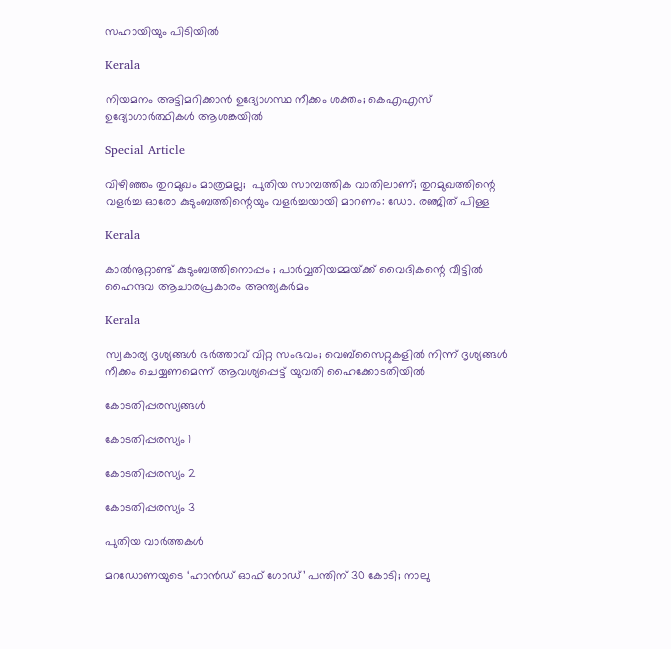സഹായിയും പിടിയിൽ

Kerala

നിയമനം അട്ടിമറിക്കാന്‍ ഉദ്യോഗസ്ഥ നീക്കം ശക്തം; കെഎഎസ് ഉദ്യോഗാര്‍ത്ഥികള്‍ ആശങ്കയില്‍

Special Article

വിഴിഞ്ഞം തുറമുഖം മാത്രമല്ല;  പുതിയ സാമ്പത്തിക വാതിലാണ്; തുറമുഖത്തിന്റെ വളർച്ച ഓരോ കുടുംബത്തിന്റെയും വളർച്ചയായി മാറണം: ഡോ. രഞ്ജിത് പിള്ള

Kerala

കാൽനൂറ്റാണ്ട് കുടുംബത്തിനൊപ്പം ; പാർവ്വതിയമ്മയ്‌ക്ക് വൈദികന്റെ വീട്ടിൽ ഹൈന്ദവ ആചാരപ്രകാരം അന്ത്യകർമം

Kerala

സ്വകാര്യ ദൃശ്യങ്ങൾ ഭർത്താവ് വിറ്റ സംഭവം; വെബ്‌സൈറ്റുകളിൽ നിന്ന് ദൃശ്യങ്ങൾ നീക്കം ചെയ്യണമെന്ന് ആവശ്യപ്പെട്ട് യുവതി ഹൈക്കോടതിയിൽ

കോടതിപ്പരസ്യങ്ങള്‍

കോടതിപ്പരസ്യം 1

കോടതിപ്പരസ്യം 2

കോടതിപ്പരസ്യം 3

പുതിയ വാര്‍ത്തകള്‍

മറഡോണയുടെ ‘ഹാന്‍ഡ് ഓഫ് ഗോഡ്’ പന്തിന് 30 കോടി; നാലു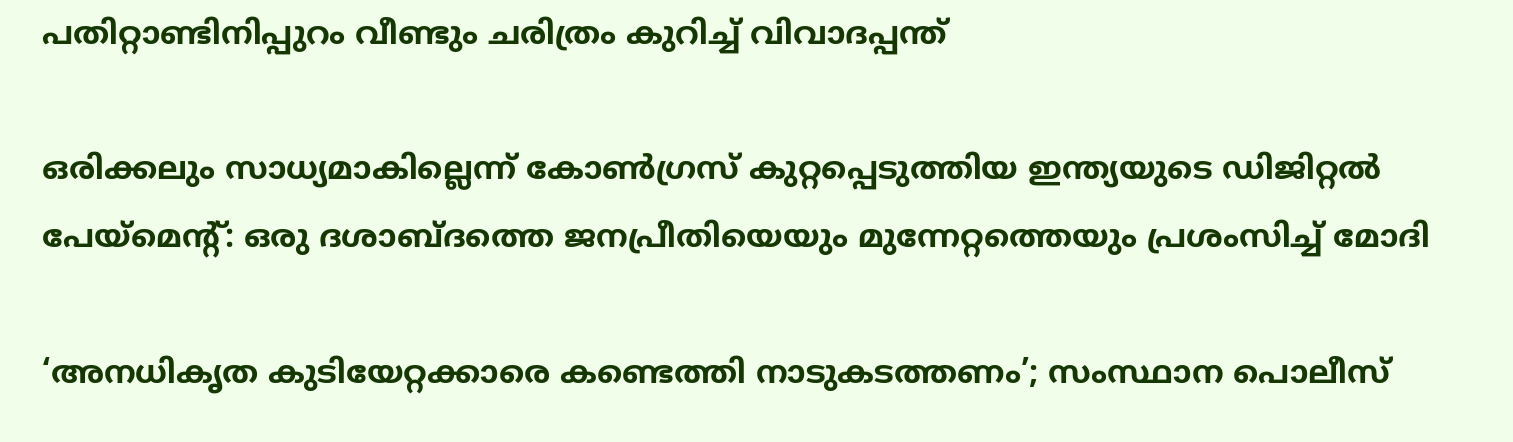പതിറ്റാണ്ടിനിപ്പുറം വീണ്ടും ചരിത്രം കുറിച്ച് വിവാദപ്പന്ത്

ഒരിക്കലും സാധ്യമാകില്ലെന്ന് കോൺഗ്രസ് കുറ്റപ്പെടുത്തിയ ഇന്ത്യയുടെ ഡിജിറ്റൽ പേയ്‌മെന്റ്: ഒരു ദശാബ്ദത്തെ ജനപ്രീതിയെയും മുന്നേറ്റത്തെയും പ്രശംസിച്ച് മോദി

‘അനധികൃത കുടിയേറ്റക്കാരെ കണ്ടെത്തി നാടുകടത്തണം’; സംസ്ഥാന പൊലീസ്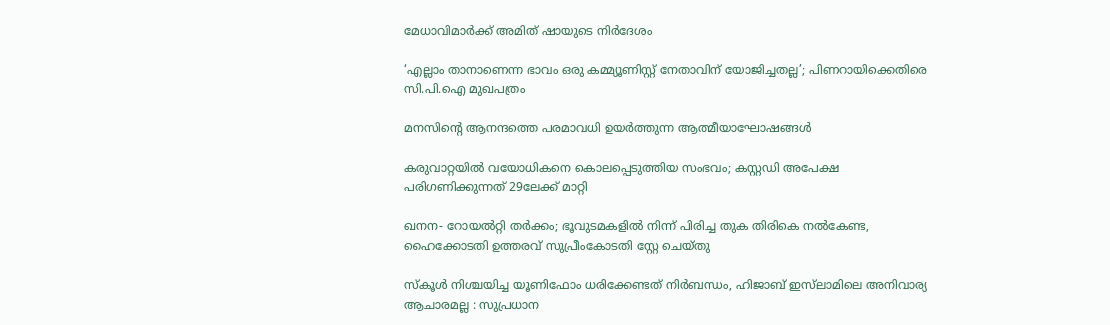മേധാവിമാർക്ക് അമിത് ഷായുടെ നിർദേശം

‘എല്ലാം താനാണെന്ന ഭാവം ഒരു കമ്മ്യൂണിസ്റ്റ് നേതാവിന് യോജിച്ചതല്ല’; പിണറായിക്കെതിരെ സി.പി.ഐ മുഖപത്രം

മനസിന്റെ ആനന്ദത്തെ പരമാവധി ഉയര്‍ത്തുന്ന ആത്മീയാഘോഷങ്ങള്‍

കരുവാറ്റയില്‍ വയോധികനെ കൊലപ്പെടുത്തിയ സംഭവം; കസ്റ്റഡി അപേക്ഷ പരിഗണിക്കുന്നത് 29ലേക്ക് മാറ്റി

ഖനന- റോയല്‍റ്റി തര്‍ക്കം; ഭൂവുടമകളില്‍ നിന്ന് പിരിച്ച തുക തിരികെ നല്‍കേണ്ട, ഹൈക്കോടതി ഉത്തരവ് സുപ്രീംകോടതി സ്റ്റേ ചെയ്തു

സ്കൂൾ നിശ്ചയിച്ച യൂണിഫോം ധരിക്കേണ്ടത് നിർബന്ധം, ഹിജാബ് ഇസ്‌ലാമിലെ അനിവാര്യ ആചാരമല്ല : സുപ്രധാന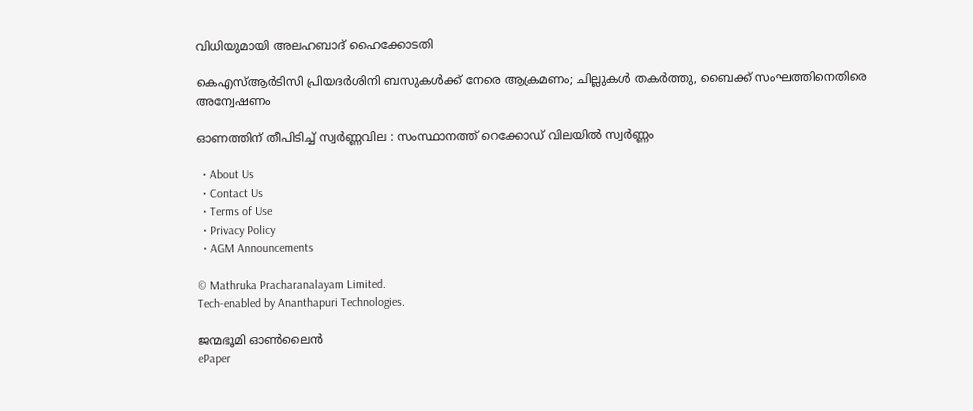വിധിയുമായി അലഹബാദ് ഹൈക്കോടതി

കെഎസ്ആർടിസി പ്രിയദർശിനി ബസുകൾക്ക് നേരെ ആക്രമണം; ചില്ലുകൾ തകർത്തു, ബൈക്ക് സംഘത്തിനെതിരെ അന്വേഷണം

ഓണത്തിന് തീപിടിച്ച് സ്വർണ്ണവില : സംസ്ഥാനത്ത് റെക്കോഡ് വിലയിൽ സ്വർണ്ണം

  • About Us
  • Contact Us
  • Terms of Use
  • Privacy Policy
  • AGM Announcements

© Mathruka Pracharanalayam Limited.
Tech-enabled by Ananthapuri Technologies.

ജന്മഭൂമി ഓണ്‍ലൈന്‍
ePaper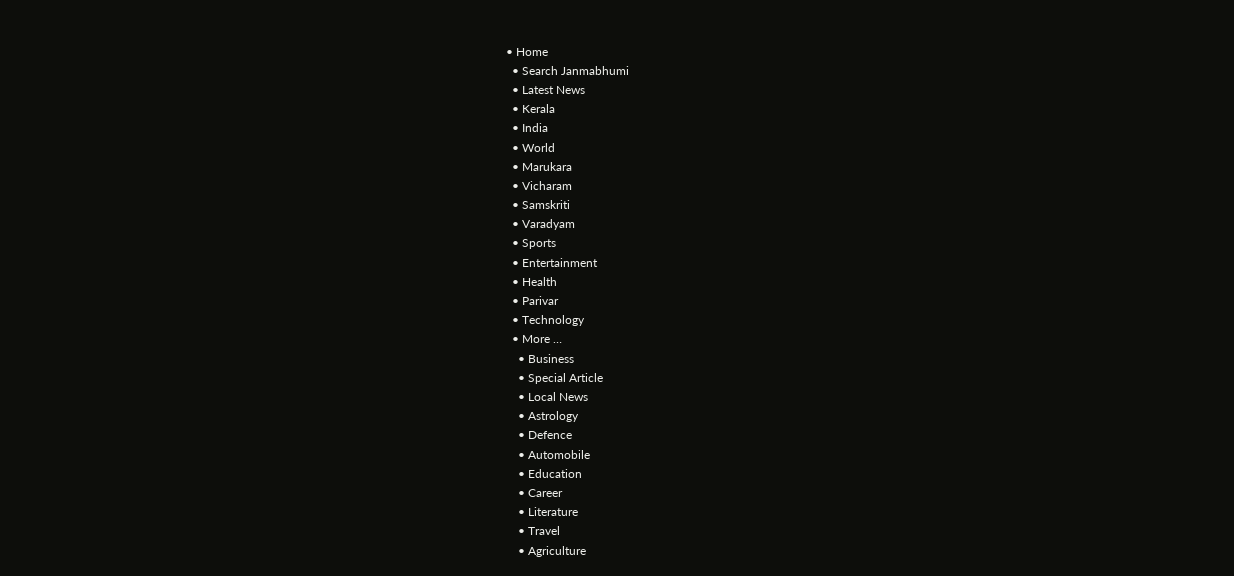• Home
  • Search Janmabhumi
  • Latest News
  • Kerala
  • India
  • World
  • Marukara
  • Vicharam
  • Samskriti
  • Varadyam
  • Sports
  • Entertainment
  • Health
  • Parivar
  • Technology
  • More …
    • Business
    • Special Article
    • Local News
    • Astrology
    • Defence
    • Automobile
    • Education
    • Career
    • Literature
    • Travel
    • Agriculture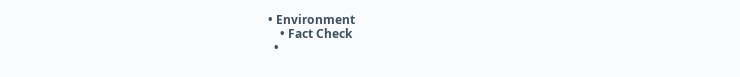• Environment
    • Fact Check
  •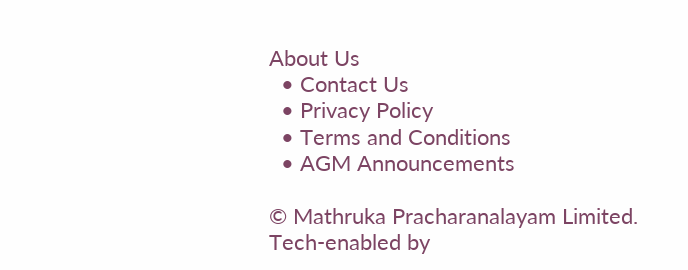About Us
  • Contact Us
  • Privacy Policy
  • Terms and Conditions
  • AGM Announcements

© Mathruka Pracharanalayam Limited.
Tech-enabled by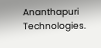Ananthapuri Technologies.